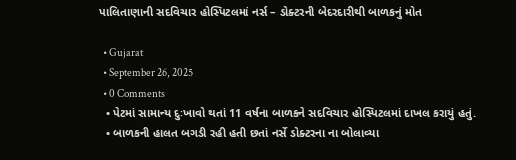પાલિતાણાની સદવિચાર હોસ્પિટલમાં નર્સ – ડોક્ટરની બેદરદારીથી બાળકનું મોત

  • Gujarat
  • September 26, 2025
  • 0 Comments
  • પેટમાં સામાન્ય દુઃખાવો થતાં 11 વર્ષના બાળકને સદવિચાર હોસ્પિટલમાં દાખલ કરાયું હતું.
  • બાળકની હાલત બગડી રહી હતી છતાં નર્સે ડોક્ટરના ના બોલાવ્યા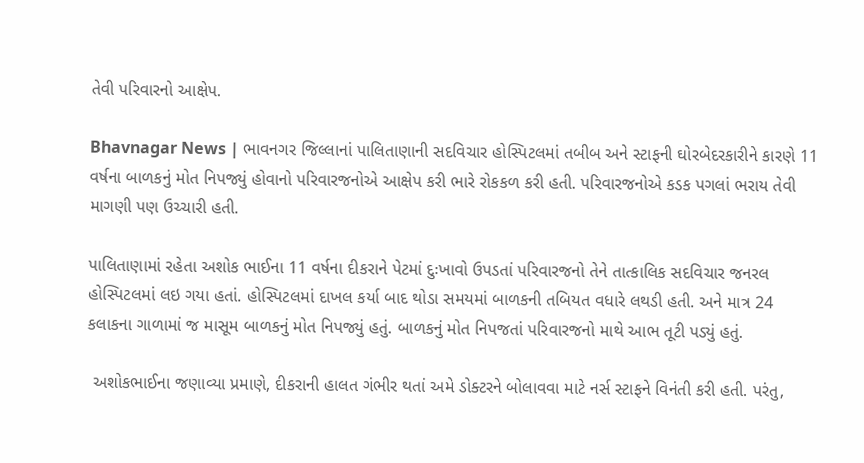તેવી પરિવારનો આક્ષેપ.

Bhavnagar News | ભાવનગર જિલ્લાનાં પાલિતાણાની સદવિચાર હોસ્પિટલમાં તબીબ અને સ્ટાફની ઘોરબેદરકારીને કારણે 11 વર્ષના બાળકનું મોત નિપજ્યું હોવાનો પરિવારજનોએ આક્ષેપ કરી ભારે રોકકળ કરી હતી. પરિવારજનોએ કડક પગલાં ભરાય તેવી માગણી પણ ઉચ્ચારી હતી.

પાલિતાણામાં રહેતા અશોક ભાઈના 11 વર્ષના દીકરાને પેટમાં દુઃખાવો ઉપડતાં પરિવારજનો તેને તાત્કાલિક સદવિચાર જનરલ હોસ્પિટલમાં લઇ ગયા હતાં. હોસ્પિટલમાં દાખલ કર્યા બાદ થોડા સમયમાં બાળકની તબિયત વધારે લથડી હતી. અને માત્ર 24 કલાકના ગાળામાં જ માસૂમ બાળકનું મોત નિપજ્યું હતું. બાળકનું મોત નિપજતાં પરિવારજનો માથે આભ તૂટી પડ્યું હતું.

 અશોકભાઈના જણાવ્યા પ્રમાણે, દીકરાની હાલત ગંભીર થતાં અમે ડોક્ટરને બોલાવવા માટે નર્સ સ્ટાફને વિનંતી કરી હતી. પરંતુ,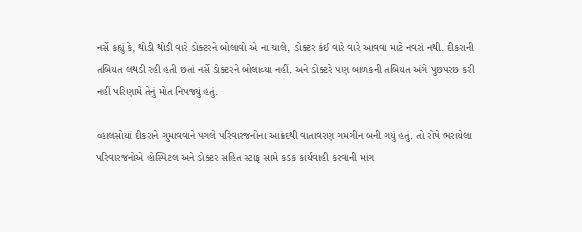નર્સે કહ્યું કે, થોડી થોડી વારે ડોક્ટરને બોલાવો એ ના ચાલે, ડોક્ટર કંઈ વારે વારે આવવા માટે નવરાં નથી. દીકરાની તબિયત લથડી રહી હતી છતાં નર્સે ડોક્ટરને બોલાવ્યા નહીં. અને ડોક્ટરે પણ બાળકની તબિયત અંગે પુછપરછ કરી નહીં પરિણામે તેનું મોત નિપજ્યું હતું.

વ્હાલસોયાં દીકરાને ગુમાવવાને પગલે પરિવારજનોના આક્રંદથી વાતાવરણ ગમગીન બની ગયું હતું. તો રોષે ભરાયેલા પરિવારજનોએ હોસ્પિટલ અને ડોક્ટર સહિત સ્ટાફ સામે કડક કાર્યવાહી કરવાની માંગ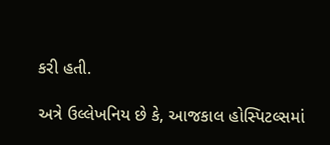કરી હતી.

અત્રે ઉલ્લેખનિય છે કે, આજકાલ હોસ્પિટલ્સમાં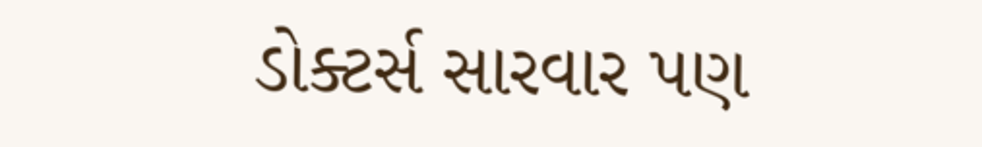ડોક્ટર્સ સારવાર પણ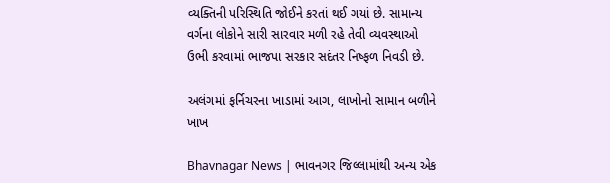વ્યક્તિની પરિસ્થિતિ જોઈને કરતાં થઈ ગયાં છે. સામાન્ય વર્ગના લોકોને સારી સારવાર મળી રહે તેવી વ્યવસ્થાઓ ઉભી કરવામાં ભાજપા સરકાર સદંતર નિષ્ફળ નિવડી છે.

અલંગમાં ફર્નિચરના ખાડામાં આગ, લાખોનો સામાન બળીને ખાખ

Bhavnagar News | ભાવનગર જિલ્લામાંથી અન્ય એક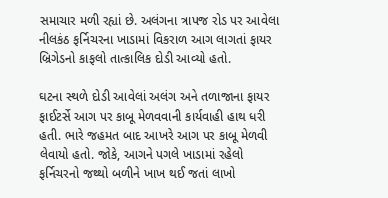સમાચાર મળી રહ્યાં છે. અલંગના ત્રાપજ રોડ પર આવેલા નીલકંઠ ફર્નિચરના ખાડામાં વિકરાળ આગ લાગતાં ફાયર બ્રિગેડનો કાફલો તાત્કાલિક દોડી આવ્યો હતો.

ઘટના સ્થળે દોડી આવેલાં અલંગ અને તળાજાના ફાયર ફાઈટર્સે આગ પર કાબૂ મેળવવાની કાર્યવાહી હાથ ધરી હતી. ભારે જહમત બાદ આખરે આગ પર કાબૂ મેળવી લેવાયો હતો. જોકે, આગને પગલે ખાડામાં રહેલો ફર્નિચરનો જથ્થો બળીને ખાખ થઈ જતાં લાખો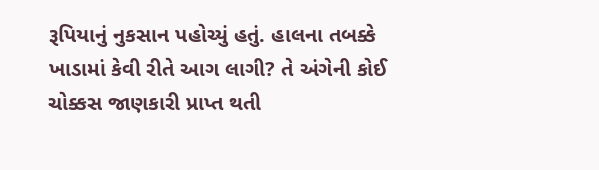રૂપિયાનું નુકસાન પહોચ્યું હતું. હાલના તબક્કે ખાડામાં કેવી રીતે આગ લાગી? તે અંગેની કોઈ ચોક્કસ જાણકારી પ્રાપ્ત થતી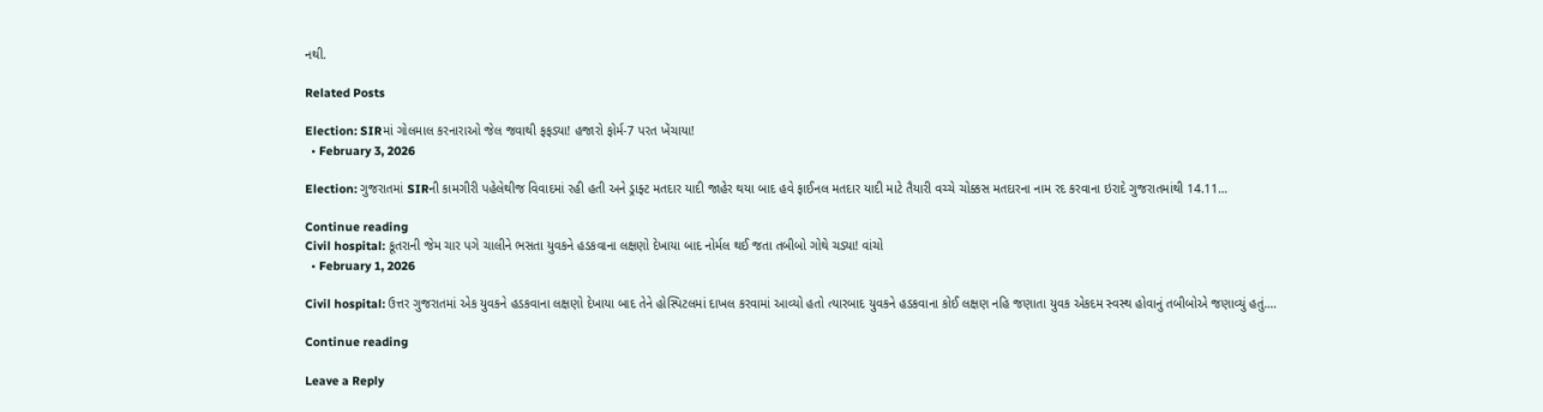નથી.

Related Posts

Election: SIRમાં ગોલમાલ કરનારાઓ જેલ જવાથી ફફડ્યા! હજારો ફોર્મ-7 પરત ખેંચાયા!
  • February 3, 2026

Election: ગુજરાતમાં SIRની કામગીરી પહેલેથીજ વિવાદમાં રહી હતી અને ડ્રાફ્ટ મતદાર યાદી જાહેર થયા બાદ હવે ફાઈનલ મતદાર યાદી માટે તૈયારી વચ્ચે ચોક્કસ મતદારના નામ રદ કરવાના ઇરાદે ગુજરાતમાંથી 14.11…

Continue reading
Civil hospital: કૂતરાની જેમ ચાર પગે ચાલીને ભસતા યુવકને હડકવાના લક્ષણો દેખાયા બાદ નોર્મલ થઈ જતા તબીબો ગોથે ચડ્યા! વાંચો
  • February 1, 2026

Civil hospital: ઉત્તર ગુજરાતમાં એક યુવકને હડકવાના લક્ષણો દેખાયા બાદ તેને હોસ્પિટલમાં દાખલ કરવામાં આવ્યો હતો ત્યારબાદ યુવકને હડકવાના કોઈ લક્ષણ નહિ જણાતા યુવક એકદમ સ્વસ્થ હોવાનું તબીબોએ જણાવ્યું હતું.…

Continue reading

Leave a Reply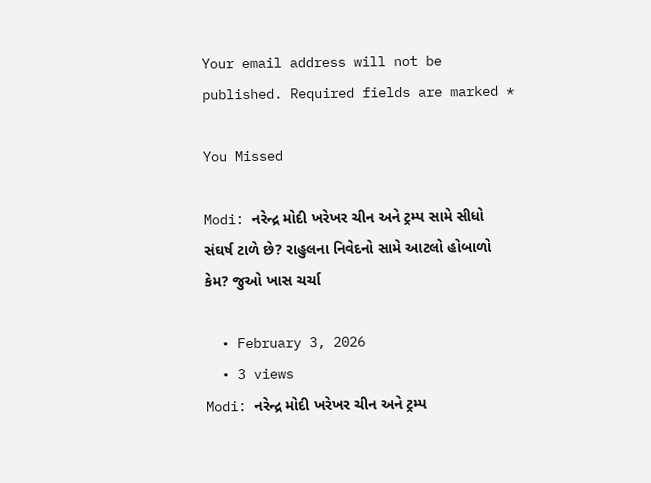Your email address will not be published. Required fields are marked *

You Missed

Modi: નરેન્દ્ર મોદી ખરેખર ચીન અને ટ્રમ્પ સામે સીધો સંઘર્ષ ટાળે છે? રાહુલના નિવેદનો સામે આટલો હોબાળો કેમ? જુઓ ખાસ ચર્ચા

  • February 3, 2026
  • 3 views
Modi: નરેન્દ્ર મોદી ખરેખર ચીન અને ટ્રમ્પ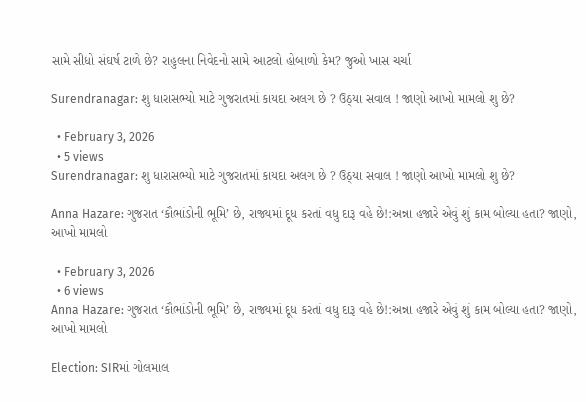સામે સીધો સંઘર્ષ ટાળે છે? રાહુલના નિવેદનો સામે આટલો હોબાળો કેમ? જુઓ ખાસ ચર્ચા

Surendranagar: શુ ધારાસભ્યો માટે ગુજરાતમાં કાયદા અલગ છે ? ઉઠ્યા સવાલ ! જાણો આખો મામલો શુ છે?

  • February 3, 2026
  • 5 views
Surendranagar: શુ ધારાસભ્યો માટે ગુજરાતમાં કાયદા અલગ છે ? ઉઠ્યા સવાલ ! જાણો આખો મામલો શુ છે?

Anna Hazare: ગુજરાત ‘કૌભાંડોની ભૂમિ’ છે, રાજ્યમાં દૂધ કરતાં વધુ દારૂ વહે છે!:અન્ના હજારે એવું શું કામ બોલ્યા હતા? જાણો, આખો મામલો

  • February 3, 2026
  • 6 views
Anna Hazare: ગુજરાત ‘કૌભાંડોની ભૂમિ’ છે, રાજ્યમાં દૂધ કરતાં વધુ દારૂ વહે છે!:અન્ના હજારે એવું શું કામ બોલ્યા હતા? જાણો, આખો મામલો

Election: SIRમાં ગોલમાલ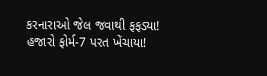કરનારાઓ જેલ જવાથી ફફડ્યા! હજારો ફોર્મ-7 પરત ખેંચાયા!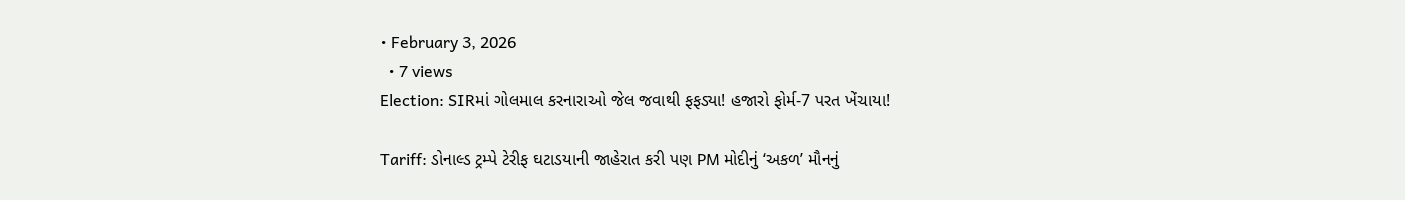• February 3, 2026
  • 7 views
Election: SIRમાં ગોલમાલ કરનારાઓ જેલ જવાથી ફફડ્યા! હજારો ફોર્મ-7 પરત ખેંચાયા!

Tariff: ડોનાલ્ડ ટ્રમ્પે ટેરીફ ઘટાડયાની જાહેરાત કરી પણ PM મોદીનું ‘અકળ’ મૌનનું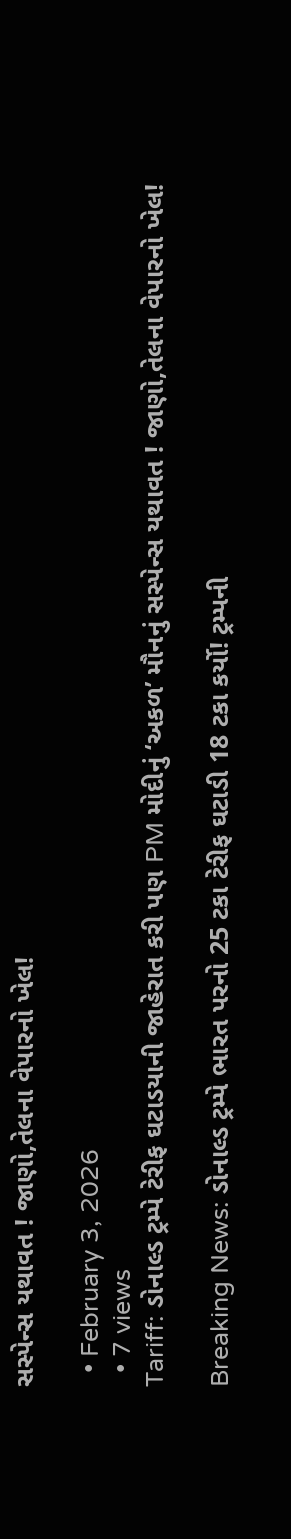સસ્પેન્સ યથાવત ! જાણો,તેલના વેપારનો ખેલ!

  • February 3, 2026
  • 7 views
Tariff: ડોનાલ્ડ ટ્રમ્પે ટેરીફ ઘટાડયાની જાહેરાત કરી પણ PM મોદીનું ‘અકળ’ મૌનનું સસ્પેન્સ યથાવત ! જાણો,તેલના વેપારનો ખેલ!

Breaking News: ડોનાલ્ડ ટ્રમ્પે ભારત પરનો 25 ટકા ટેરીફ ઘટાડી 18 ટકા કર્યો! ટ્રમ્પની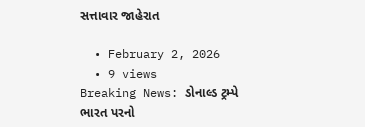સત્તાવાર જાહેરાત

  • February 2, 2026
  • 9 views
Breaking News: ડોનાલ્ડ ટ્રમ્પે ભારત પરનો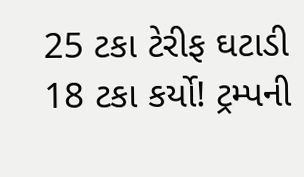25 ટકા ટેરીફ ઘટાડી 18 ટકા કર્યો! ટ્રમ્પની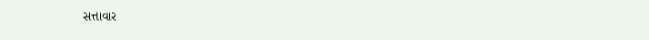સત્તાવાર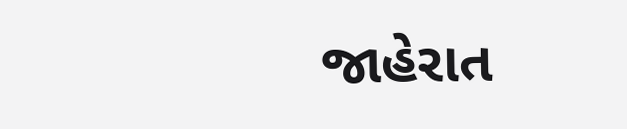જાહેરાત